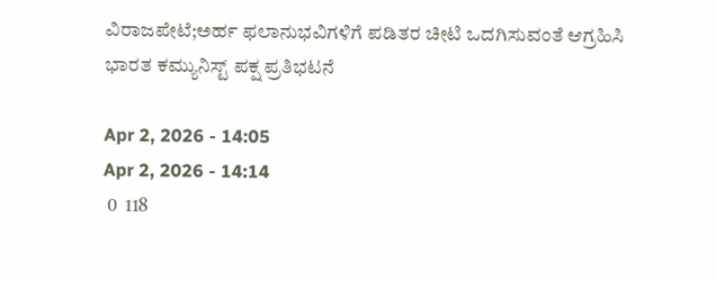ವಿರಾಜಪೇಟೆ;ಅರ್ಹ ಫಲಾನುಭವಿಗಳಿಗೆ ಪಡಿತರ ಚೀಟಿ ಒದಗಿಸುವಂತೆ ಆಗ್ರಹಿಸಿ ಭಾರತ ಕಮ್ಯುನಿಸ್ಟ್ ಪಕ್ಷ ಪ್ರತಿಭಟನೆ

Apr 2, 2026 - 14:05
Apr 2, 2026 - 14:14
 0  118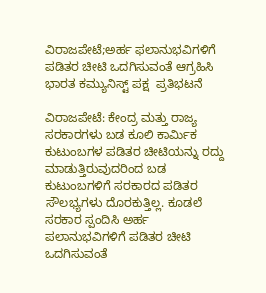ವಿರಾಜಪೇಟೆ;ಅರ್ಹ ಫಲಾನುಭವಿಗಳಿಗೆ ಪಡಿತರ ಚೀಟಿ ಒದಗಿಸುವಂತೆ ಆಗ್ರಹಿಸಿ ಭಾರತ ಕಮ್ಯುನಿಸ್ಟ್ ಪಕ್ಷ  ಪ್ರತಿಭಟನೆ

ವಿರಾಜಪೇಟೆ: ಕೇಂದ್ರ ಮತ್ತು ರಾಜ್ಯ ಸರಕಾರಗಳು ಬಡ ಕೂಲಿ ಕಾರ್ಮಿಕ ಕುಟುಂಬಗಳ ಪಡಿತರ ಚೀಟಿಯನ್ನು ರದ್ದು ಮಾಡುತ್ತಿರುವುದರಿಂದ ಬಡ ಕುಟುಂಬಗಳಿಗೆ ಸರಕಾರದ ಪಡಿತರ ಸೌಲಭ್ಯಗಳು ದೊರಕುತ್ತಿಲ್ಲ. ಕೂಡಲೆ ಸರಕಾರ ಸ್ಪಂದಿಸಿ ಅರ್ಹ ಪಲಾನುಭವಿಗಳಿಗೆ ಪಡಿತರ ಚೀಟಿ ಒದಗಿಸುವಂತೆ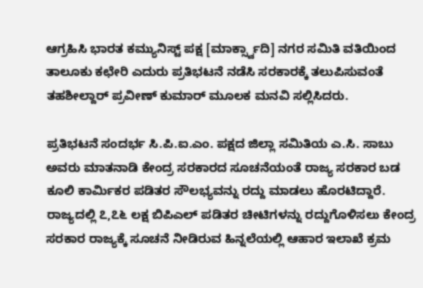ಆಗ್ರಹಿಸಿ ಭಾರತ ಕಮ್ಯುನಿಸ್ಟ್ ಪಕ್ಷ [ಮಾರ್ಕ್ಸ್ವಾದಿ] ನಗರ ಸಮಿತಿ ವತಿಯಿಂದ ತಾಲೂಕು ಕಛೇರಿ ಎದುರು ಪ್ರತಿಭಟನೆ ನಡೆಸಿ ಸರಕಾರಕ್ಕೆ ತಲುಪಿಸುವಂತೆ ತಹಶೀಲ್ದಾರ್ ಪ್ರವೀಣ್ ಕುಮಾರ್ ಮೂಲಕ ಮನವಿ ಸಲ್ಲಿಸಿದರು.

ಪ್ರತಿಭಟನೆ ಸಂದರ್ಭ ಸಿ.ಪಿ.ಐ.ಎಂ. ಪಕ್ಷದ ಜಿಲ್ಲಾ ಸಮಿತಿಯ ಎ.ಸಿ. ಸಾಬು ಅವರು ಮಾತನಾಡಿ ಕೇಂದ್ರ ಸರಕಾರದ ಸೂಚನೆಯಂತೆ ರಾಜ್ಯ ಸರಕಾರ ಬಡ ಕೂಲಿ ಕಾರ್ಮಿಕರ ಪಡಿತರ ಸೌಲಭ್ಯವನ್ನು ರದ್ದು ಮಾಡಲು ಹೊರಟಿದ್ದಾರೆ. ರಾಜ್ಯದಲ್ಲಿ ೭,೭೬ ಲಕ್ಷ ಬಿಪಿಎಲ್ ಪಡಿತರ ಚೀಟಿಗಳನ್ನು ರದ್ದುಗೊಳಿಸಲು ಕೇಂದ್ರ ಸರಕಾರ ರಾಜ್ಯಕ್ಕೆ ಸೂಚನೆ ನೀಡಿರುವ ಹಿನ್ನಲೆಯಲ್ಲಿ ಆಹಾರ ಇಲಾಖೆ ಕ್ರಮ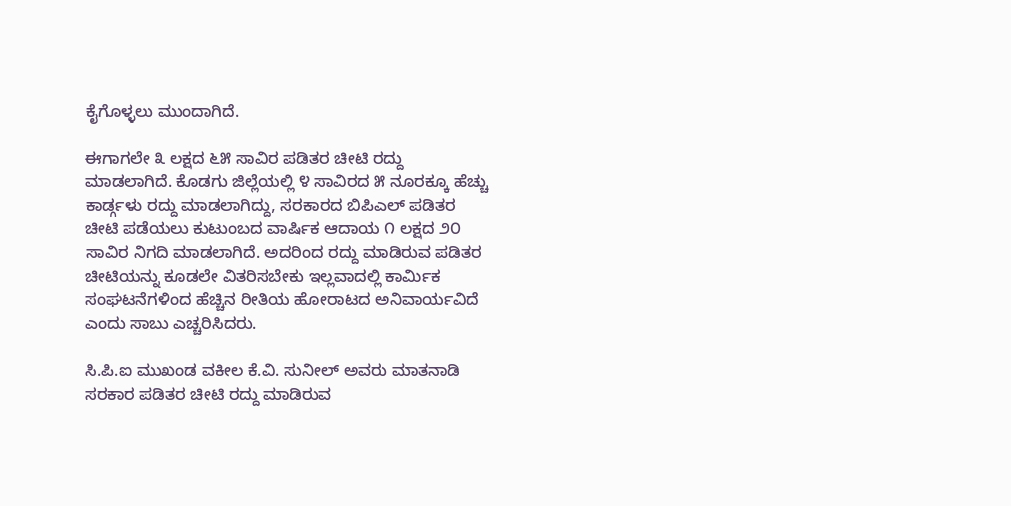ಕೈಗೊಳ್ಳಲು ಮುಂದಾಗಿದೆ.

ಈಗಾಗಲೇ ೩ ಲಕ್ಷದ ೬೫ ಸಾವಿರ ಪಡಿತರ ಚೀಟಿ ರದ್ದು ಮಾಡಲಾಗಿದೆ. ಕೊಡಗು ಜಿಲ್ಲೆಯಲ್ಲಿ ೪ ಸಾವಿರದ ೫ ನೂರಕ್ಕೂ ಹೆಚ್ಚು ಕಾರ್ಡ್ಗಳು ರದ್ದು ಮಾಡಲಾಗಿದ್ದು, ಸರಕಾರದ ಬಿಪಿಎಲ್ ಪಡಿತರ ಚೀಟಿ ಪಡೆಯಲು ಕುಟುಂಬದ ವಾರ್ಷಿಕ ಆದಾಯ ೧ ಲಕ್ಷದ ೨೦ ಸಾವಿರ ನಿಗದಿ ಮಾಡಲಾಗಿದೆ. ಅದರಿಂದ ರದ್ದು ಮಾಡಿರುವ ಪಡಿತರ ಚೀಟಿಯನ್ನು ಕೂಡಲೇ ವಿತರಿಸಬೇಕು ಇಲ್ಲವಾದಲ್ಲಿ ಕಾರ್ಮಿಕ ಸಂಘಟನೆಗಳಿಂದ ಹೆಚ್ಚಿನ ರೀತಿಯ ಹೋರಾಟದ ಅನಿವಾರ್ಯವಿದೆ ಎಂದು ಸಾಬು ಎಚ್ಚರಿಸಿದರು.

ಸಿ.ಪಿ.ಐ ಮುಖಂಡ ವಕೀಲ ಕೆ.ವಿ. ಸುನೀಲ್ ಅವರು ಮಾತನಾಡಿ ಸರಕಾರ ಪಡಿತರ ಚೀಟಿ ರದ್ದು ಮಾಡಿರುವ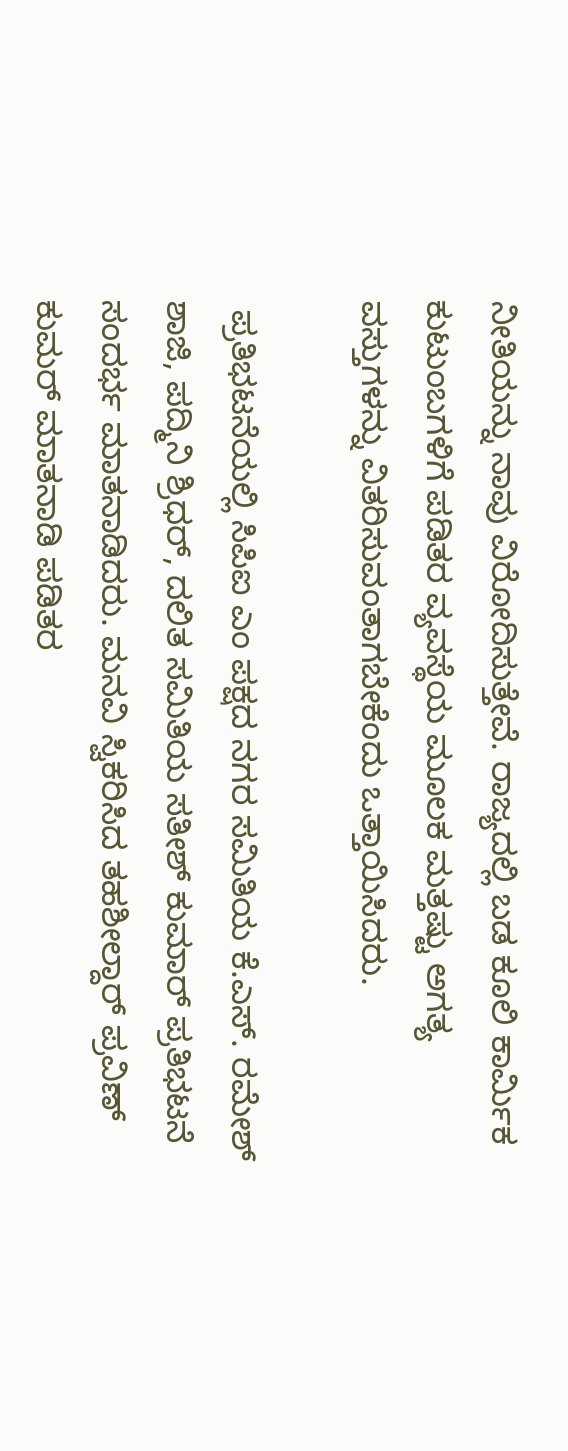ನೀತಿಯನ್ನು ನಾವು ವಿರೋದಿಸುತ್ತೇವೆ. ರಾಜ್ಯದಲ್ಲಿ ಬಡ ಕೂಲಿ ಕಾರ್ಮಿಕ ಕುಟುಂಬಗಳಿಗೆ ಪಡಿತರ ವ್ಯವಸ್ಥೆಯ ಮೂಲಕ ಮತ್ತಷ್ಟು ಅಗತ್ಯ ವಸ್ತುಗಳನ್ನು ವಿತರಿಸುವಂತಾಗಬೇಕೆಂದು ಒತ್ತಾಯಿಸಿದರು.

 ಪ್ರತಿಭಟನೆಯಲ್ಲಿ ಸಿಪಿಐ ಎಂ ಪಕ್ಷದ ನಗರ ಸಮಿತಿಯ ಕೆ.ಎಸ್. ರಮೇಶ್ ಶಾಜಿ, ಪದ್ಮಿನಿ ಶ್ರಿಧರ್, ದಲಿತ ಸಮಿತಿಯ ಸತೀಶ್ ಕುಮಾರ್ ಪ್ರತಿಭಟನೆ ಸಂದರ್ಭ ಮಾತನಾಡಿದರು. ಮನವಿ ಸ್ವಿಕರಿಸಿದ ತಹಶೀಲ್ದಾರ್ ಪ್ರವಿಣ್ ಕುಮರ್ ಮಾತನಾಡಿ ಪಡಿತರ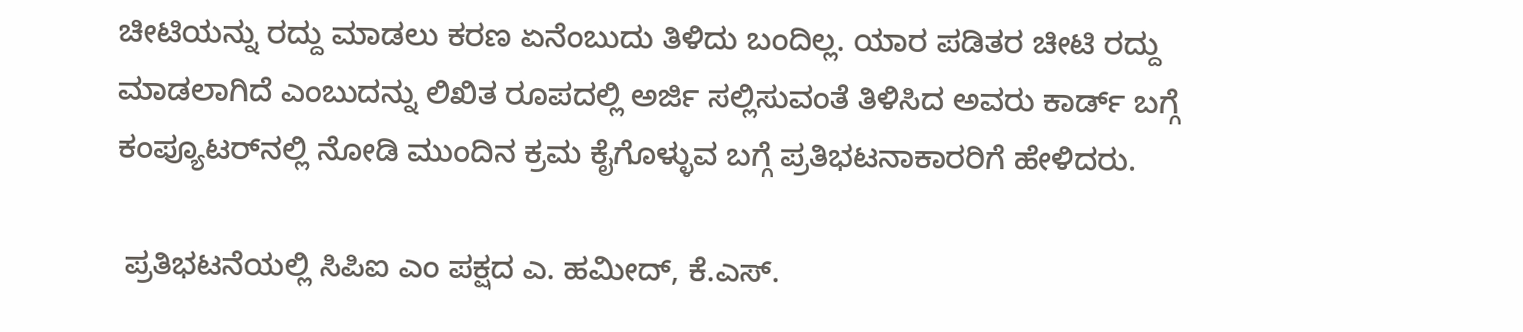ಚೀಟಿಯನ್ನು ರದ್ದು ಮಾಡಲು ಕರಣ ಏನೆಂಬುದು ತಿಳಿದು ಬಂದಿಲ್ಲ. ಯಾರ ಪಡಿತರ ಚೀಟಿ ರದ್ದು ಮಾಡಲಾಗಿದೆ ಎಂಬುದನ್ನು ಲಿಖಿತ ರೂಪದಲ್ಲಿ ಅರ್ಜಿ ಸಲ್ಲಿಸುವಂತೆ ತಿಳಿಸಿದ ಅವರು ಕಾರ್ಡ್ ಬಗ್ಗೆ ಕಂಪ್ಯೂಟರ್‌ನಲ್ಲಿ ನೋಡಿ ಮುಂದಿನ ಕ್ರಮ ಕೈಗೊಳ್ಳುವ ಬಗ್ಗೆ ಪ್ರತಿಭಟನಾಕಾರರಿಗೆ ಹೇಳಿದರು.

 ಪ್ರತಿಭಟನೆಯಲ್ಲಿ ಸಿಪಿಐ ಎಂ ಪಕ್ಷದ ಎ. ಹಮೀದ್, ಕೆ.ಎಸ್.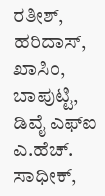ರತೀಶ್, ಹರಿದಾಸ್, ಖಾಸಿಂ, ಬಾಪುಟ್ಟಿ, ಡಿವೈ ಎಫ್‌ಐ ಎ.ಹೆಚ್. ಸಾಧೀಕ್,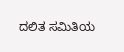ದಲಿತ ಸಮಿತಿಯ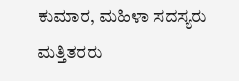ಕುಮಾರ, ಮಹಿಳಾ ಸದಸ್ಯರು ಮತ್ತಿತರರು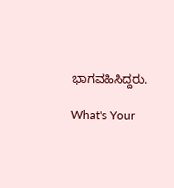ಭಾಗವಹಿಸಿದ್ದರು.

What's Your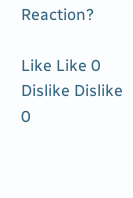Reaction?

Like Like 0
Dislike Dislike 0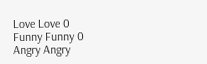Love Love 0
Funny Funny 0
Angry Angry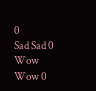0
Sad Sad 0
Wow Wow 0